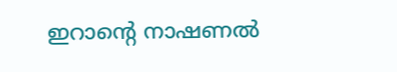ഇറാന്റെ നാഷണല്‍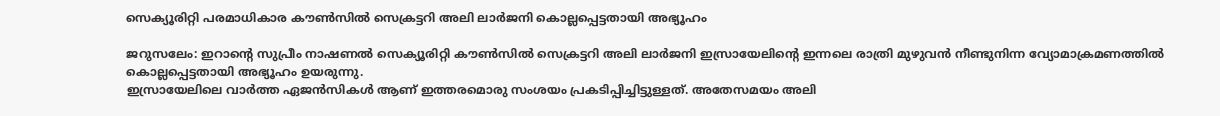സെക്യൂരിറ്റി പരമാധികാര കൗണ്‍സില്‍ സെക്രട്ടറി അലി ലാര്‍ജനി കൊല്ലപ്പെട്ടതായി അഭ്യൂഹം

ജറുസലേം: ഇറാന്റെ സുപ്രീം നാഷണല്‍ സെക്യൂരിറ്റി കൗണ്‍സില്‍ സെക്രട്ടറി അലി ലാര്‍ജനി ഇസ്രായേലിന്റെ ഇന്നലെ രാത്രി മുഴുവന്‍ നീണ്ടുനിന്ന വ്യോമാക്രമണത്തില്‍ കൊല്ലപ്പെട്ടതായി അഭ്യൂഹം ഉയരുന്നു.
ഇസ്രായേലിലെ വാര്‍ത്ത ഏജന്‍സികള്‍ ആണ് ഇത്തരമൊരു സംശയം പ്രകടിപ്പിച്ചിട്ടുള്ളത്. അതേസമയം അലി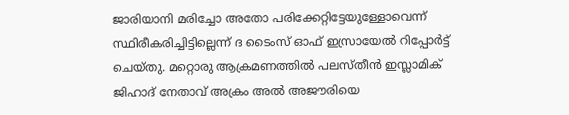ജാരിയാനി മരിച്ചോ അതോ പരിക്കേറ്റിട്ടേയുള്ളോവെന്ന് സ്ഥിരീകരിച്ചിട്ടില്ലെന്ന് ദ ടൈംസ് ഓഫ് ഇസ്രായേല്‍ റിപ്പോര്‍ട്ട് ചെയ്തു. മറ്റൊരു ആക്രമണത്തില്‍ പലസ്തീന്‍ ഇസ്ലാമിക് ജിഹാദ് നേതാവ് അക്രം അല്‍ അജൗരിയെ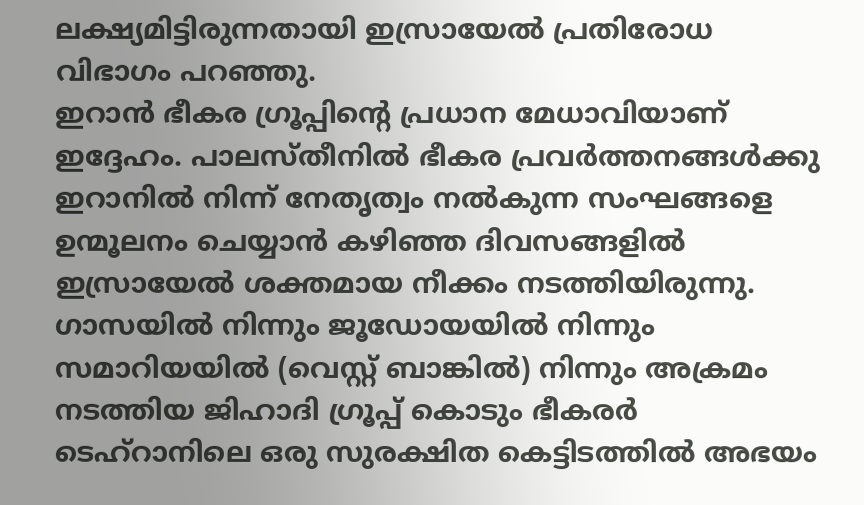ലക്ഷ്യമിട്ടിരുന്നതായി ഇസ്രായേല്‍ പ്രതിരോധ വിഭാഗം പറഞ്ഞു.
ഇറാന്‍ ഭീകര ഗ്രൂപ്പിന്റെ പ്രധാന മേധാവിയാണ് ഇദ്ദേഹം. പാലസ്തീനില്‍ ഭീകര പ്രവര്‍ത്തനങ്ങള്‍ക്കു ഇറാനില്‍ നിന്ന് നേതൃത്വം നല്‍കുന്ന സംഘങ്ങളെ ഉന്മൂലനം ചെയ്യാന്‍ കഴിഞ്ഞ ദിവസങ്ങളില്‍ ഇസ്രായേല്‍ ശക്തമായ നീക്കം നടത്തിയിരുന്നു. ഗാസയില്‍ നിന്നും ജൂഡോയയില്‍ നിന്നും സമാറിയയില്‍ (വെസ്റ്റ് ബാങ്കില്‍) നിന്നും അക്രമം നടത്തിയ ജിഹാദി ഗ്രൂപ്പ് കൊടും ഭീകരര്‍ ടെഹ്‌റാനിലെ ഒരു സുരക്ഷിത കെട്ടിടത്തില്‍ അഭയം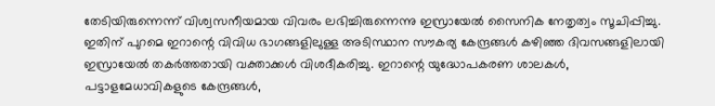തേടിയിരുന്നെന്ന് വിശ്വസനീയമായ വിവരം ലഭിച്ചിരുന്നെന്നു ഇസ്രായേല്‍ സൈനിക നേതൃത്വം സൂചിപ്പിച്ചു. ഇതിന് പുറമെ ഇറാന്റെ വിവിധ ഭാഗങ്ങളിലുള്ള അടിസ്ഥാന സൗകര്യ കേന്ദ്രങ്ങള്‍ കഴിഞ്ഞ ദിവസങ്ങളിലായി ഇസ്രായേല്‍ തകര്‍ത്തതായി വക്താക്കള്‍ വിശദീകരിച്ചു. ഇറാന്റെ യുദ്ധോപകരണ ശാലകള്‍, പട്ടാളമേധാവികളുടെ കേന്ദ്രങ്ങള്‍,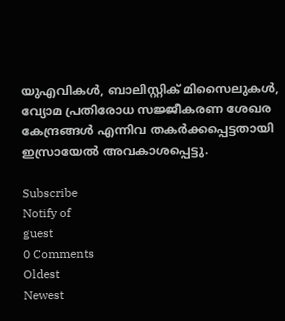യുഎവികള്‍, ബാലിസ്റ്റിക് മിസൈലുകള്‍, വ്യോമ പ്രതിരോധ സജ്ജീകരണ ശേഖര കേന്ദ്രങ്ങള്‍ എന്നിവ തകര്‍ക്കപ്പെട്ടതായി ഇസ്രായേല്‍ അവകാശപ്പെട്ടു.

Subscribe
Notify of
guest
0 Comments
Oldest
Newest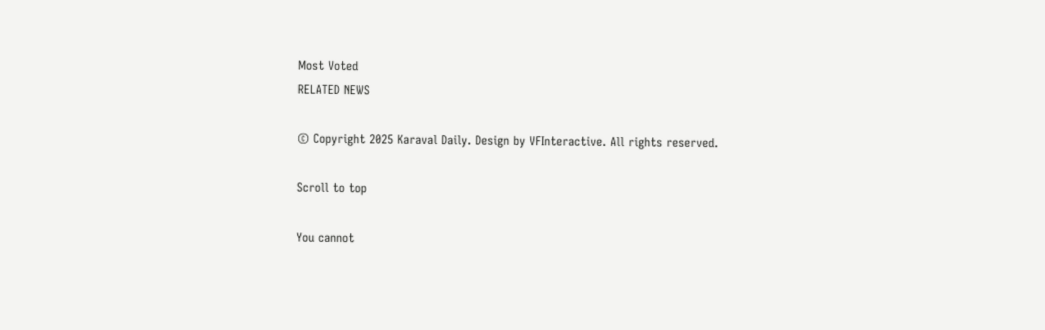Most Voted
RELATED NEWS

© Copyright 2025 Karaval Daily. Design by VFInteractive. All rights reserved.

Scroll to top

You cannot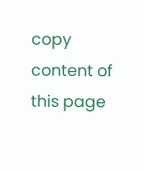copy content of this page